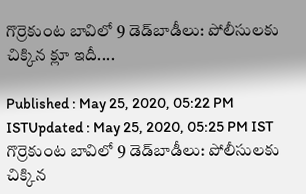గొర్రెకుంట బావిలో 9 డెడ్‌బాడీలు: పోలీసులకు చిక్కిన క్లూ ఇదీ....

Published : May 25, 2020, 05:22 PM ISTUpdated : May 25, 2020, 05:25 PM IST
గొర్రెకుంట బావిలో 9 డెడ్‌బాడీలు: పోలీసులకు చిక్కిన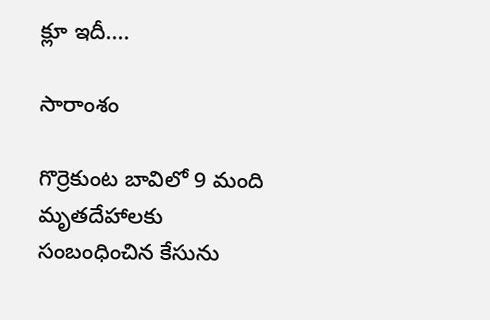క్లూ ఇదీ....

సారాంశం

గొర్రెకుంట బావిలో 9 మంది మృతదేహాలకు సంబంధించిన కేసును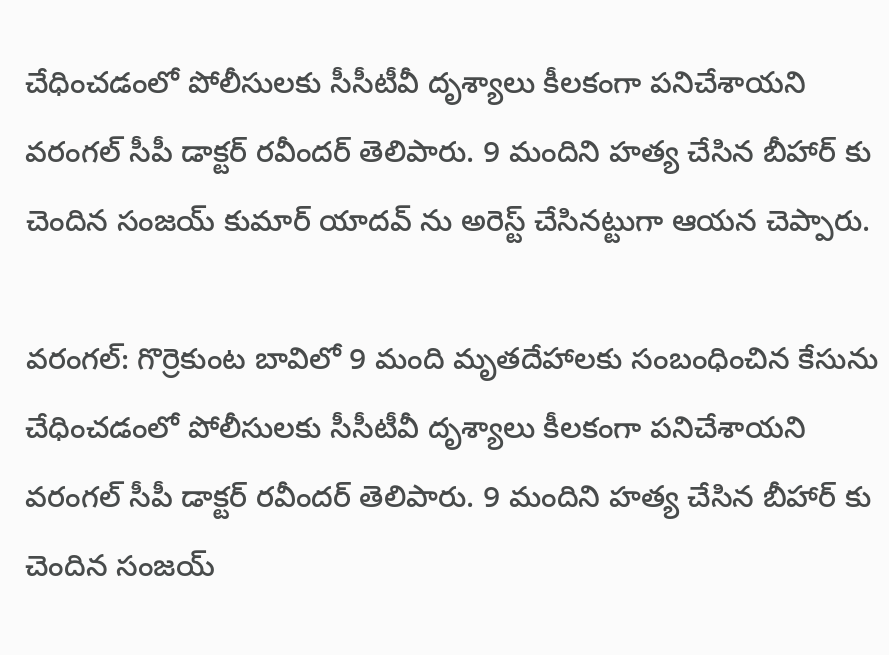చేధించడంలో పోలీసులకు సీసీటీవీ దృశ్యాలు కీలకంగా పనిచేశాయని వరంగల్ సీపీ డాక్టర్ రవీందర్ తెలిపారు. 9 మందిని హత్య చేసిన బీహార్ కు చెందిన సంజయ్ కుమార్ యాదవ్ ను అరెస్ట్ చేసినట్టుగా ఆయన చెప్పారు.

వరంగల్: గొర్రెకుంట బావిలో 9 మంది మృతదేహాలకు సంబంధించిన కేసును చేధించడంలో పోలీసులకు సీసీటీవీ దృశ్యాలు కీలకంగా పనిచేశాయని వరంగల్ సీపీ డాక్టర్ రవీందర్ తెలిపారు. 9 మందిని హత్య చేసిన బీహార్ కు చెందిన సంజయ్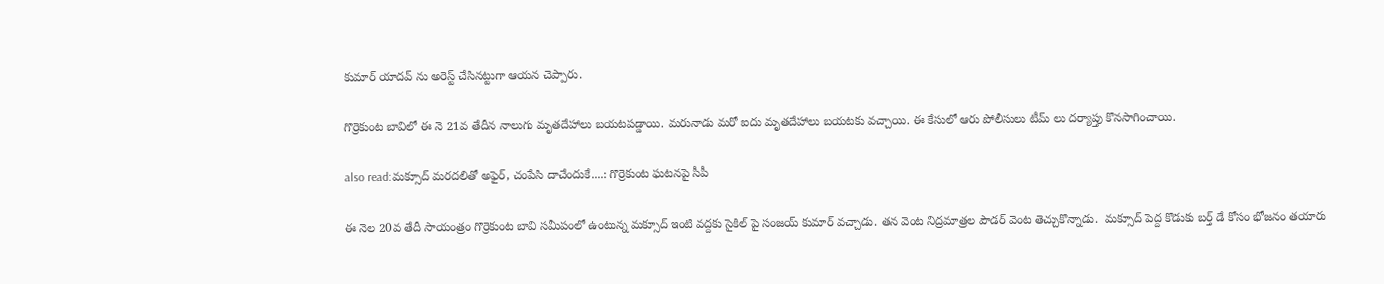కుమార్ యాదవ్ ను అరెస్ట్ చేసినట్టుగా ఆయన చెప్పారు.

గొర్రెకుంట బావిలో ఈ నె 21వ తేదీన నాలుగు మృతదేహాలు బయటపడ్డాయి. మరునాడు మరో ఐదు మృతదేహాలు బయటకు వచ్చాయి. ఈ కేసులో ఆరు పోలీసులు టీమ్ లు దర్యాప్తు కొనసాగించాయి.

also read:మక్సూద్ మరదలితో అఫైర్, చంపేసి దాచేందుకే....: గొర్రెకుంట ఘటనపై సీపీ

ఈ నెల 20వ తేదీ సాయంత్రం గొర్రెకుంట బావి సమీపంలో ఉంటున్న మక్సూద్ ఇంటి వద్దకు సైకిల్ పై సంజయ్ కుమార్ వచ్చాడు. తన వెంట నిద్రమాత్రల పౌడర్ వెంట తెచ్చుకొన్నాడు.  మక్సూద్ పెద్ద కొడుకు బర్త్ డే కోసం భోజనం తయారు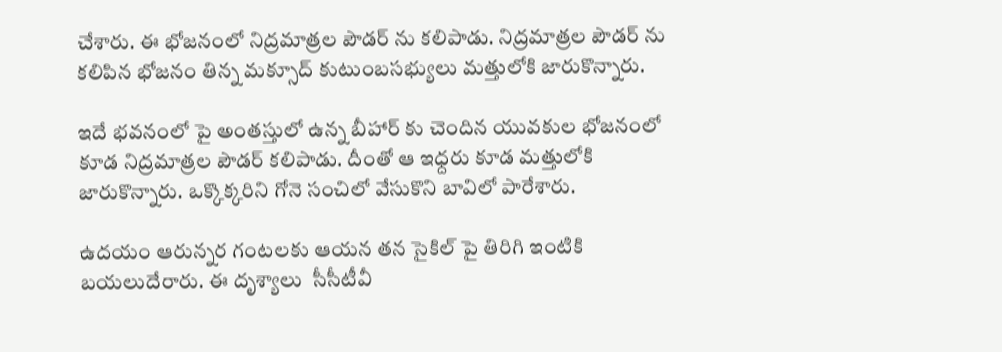చేశారు. ఈ భోజనంలో నిద్రమాత్రల పౌడర్ ను కలిపాడు. నిద్రమాత్రల పౌడర్ ను కలిపిన భోజనం తిన్న మక్సూద్ కుటుంబసభ్యులు మత్తులోకి జారుకొన్నారు.

ఇదే భవనంలో పై అంతస్తులో ఉన్న బీహార్ కు చెందిన యువకుల భోజనంలో కూడ నిద్రమాత్రల పౌడర్ కలిపాడు. దీంతో ఆ ఇధ్దరు కూడ మత్తులోకి జారుకొన్నారు. ఒక్కొక్కరిని గోనె సంచిలో వేసుకొని బావిలో పారేశారు.

ఉదయం ఆరున్నర గంటలకు ఆయన తన సైకిల్ పై తిరిగి ఇంటికి బయలుదేరారు. ఈ దృశ్యాలు  సీసీటీవీ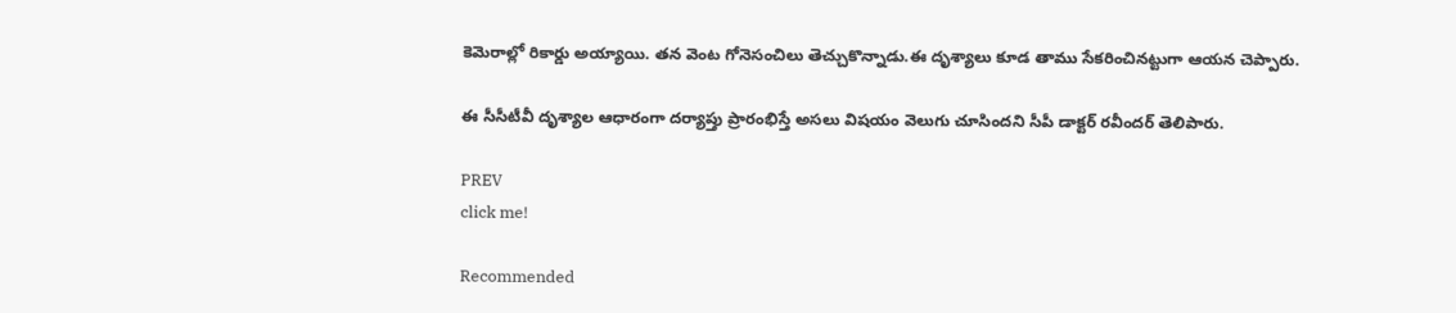కెమెరాల్లో రికార్డు అయ్యాయి. తన వెంట గోనెసంచిలు తెచ్చుకొన్నాడు.ఈ దృశ్యాలు కూడ తాము సేకరించినట్టుగా ఆయన చెప్పారు.

ఈ సీసీటీవీ దృశ్యాల ఆధారంగా దర్యాప్తు ప్రారంభిస్తే అసలు విషయం వెలుగు చూసిందని సీపీ డాక్టర్ రవీందర్ తెలిపారు.

PREV
click me!

Recommended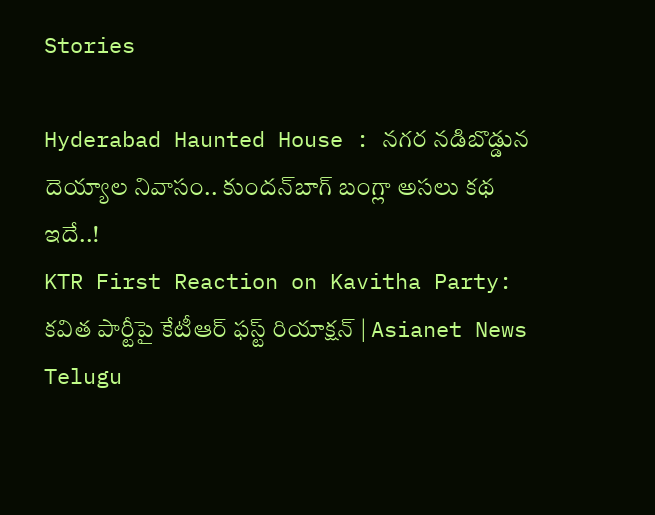Stories

Hyderabad Haunted House : నగర నడిబొడ్డున దెయ్యాల నివాసం.. కుందన్‌బాగ్‌ బంగ్లా అసలు కథ ఇదే..!
KTR First Reaction on Kavitha Party: కవిత పార్టీపై కేటీఆర్‌ ఫస్ట్‌ రియాక్షన్‌ | Asianet News Telugu